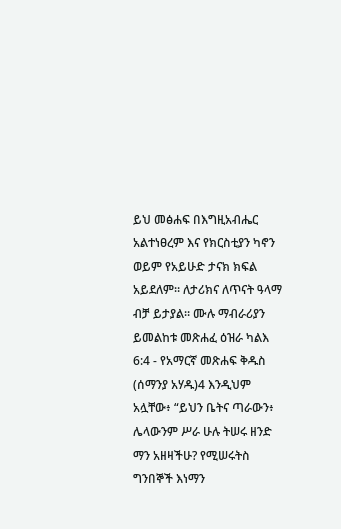ይህ መፅሐፍ በእግዚአብሔር አልተነፀረም እና የክርስቲያን ካኖን ወይም የአይሁድ ታናክ ክፍል አይደለም። ለታሪክና ለጥናት ዓላማ ብቻ ይታያል። ሙሉ ማብራሪያን ይመልከቱ መጽሐፈ ዕዝራ ካልእ 6:4 - የአማርኛ መጽሐፍ ቅዱስ (ሰማንያ አሃዱ)4 እንዲህም አሏቸው፥ “ይህን ቤትና ጣራውን፥ ሌላውንም ሥራ ሁሉ ትሠሩ ዘንድ ማን አዘዛችሁ? የሚሠሩትስ ግንበኞች እነማን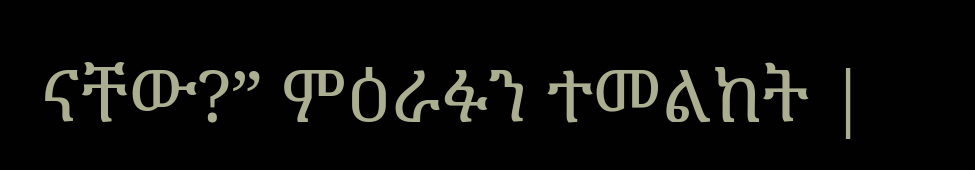ናቸው?” ምዕራፉን ተመልከት |